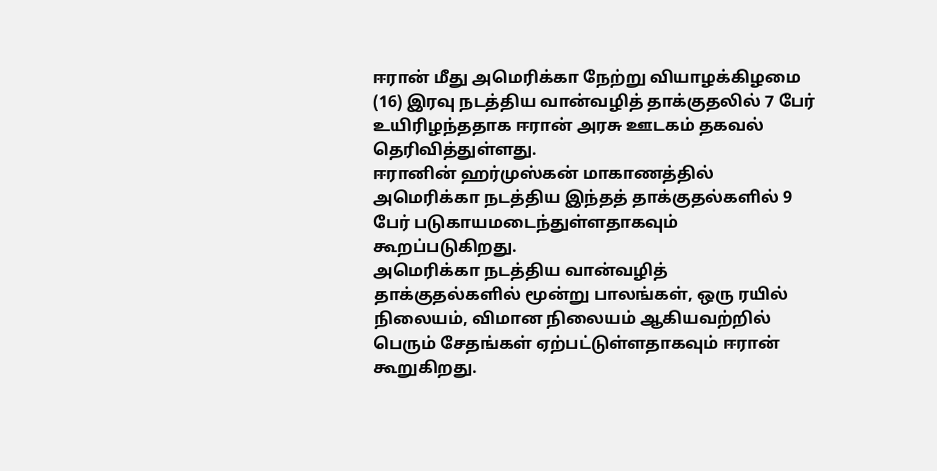ஈரான் மீது அமெரிக்கா நேற்று வியாழக்கிழமை (16) இரவு நடத்திய வான்வழித் தாக்குதலில் 7 பேர் உயிரிழந்ததாக ஈரான் அரசு ஊடகம் தகவல் தெரிவித்துள்ளது.
ஈரானின் ஹர்முஸ்கன் மாகாணத்தில் அமெரிக்கா நடத்திய இந்தத் தாக்குதல்களில் 9 பேர் படுகாயமடைந்துள்ளதாகவும் கூறப்படுகிறது.
அமெரிக்கா நடத்திய வான்வழித் தாக்குதல்களில் மூன்று பாலங்கள், ஒரு ரயில் நிலையம், விமான நிலையம் ஆகியவற்றில் பெரும் சேதங்கள் ஏற்பட்டுள்ளதாகவும் ஈரான் கூறுகிறது.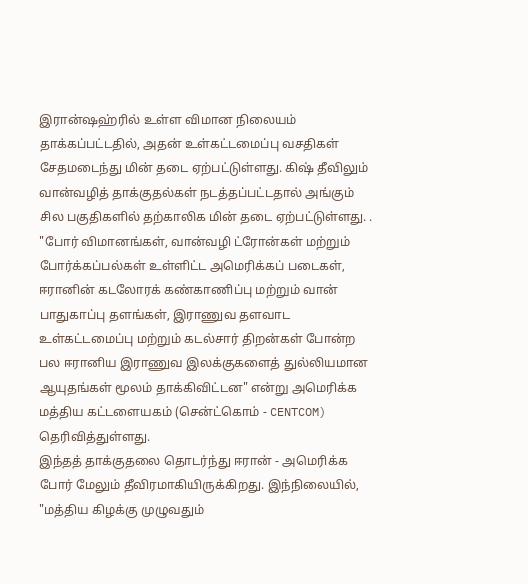இரான்ஷஹ்ரில் உள்ள விமான நிலையம் தாக்கப்பட்டதில், அதன் உள்கட்டமைப்பு வசதிகள் சேதமடைந்து மின் தடை ஏற்பட்டுள்ளது. கிஷ் தீவிலும் வான்வழித் தாக்குதல்கள் நடத்தப்பட்டதால் அங்கும் சில பகுதிகளில் தற்காலிக மின் தடை ஏற்பட்டுள்ளது. .
"போர் விமானங்கள், வான்வழி ட்ரோன்கள் மற்றும் போர்க்கப்பல்கள் உள்ளிட்ட அமெரிக்கப் படைகள், ஈரானின் கடலோரக் கண்காணிப்பு மற்றும் வான் பாதுகாப்பு தளங்கள், இராணுவ தளவாட உள்கட்டமைப்பு மற்றும் கடல்சார் திறன்கள் போன்ற பல ஈரானிய இராணுவ இலக்குகளைத் துல்லியமான ஆயுதங்கள் மூலம் தாக்கிவிட்டன" என்று அமெரிக்க மத்திய கட்டளையகம் (சென்ட்கொம் - CENTCOM) தெரிவித்துள்ளது.
இந்தத் தாக்குதலை தொடர்ந்து ஈரான் - அமெரிக்க போர் மேலும் தீவிரமாகியிருக்கிறது. இந்நிலையில், "மத்திய கிழக்கு முழுவதும்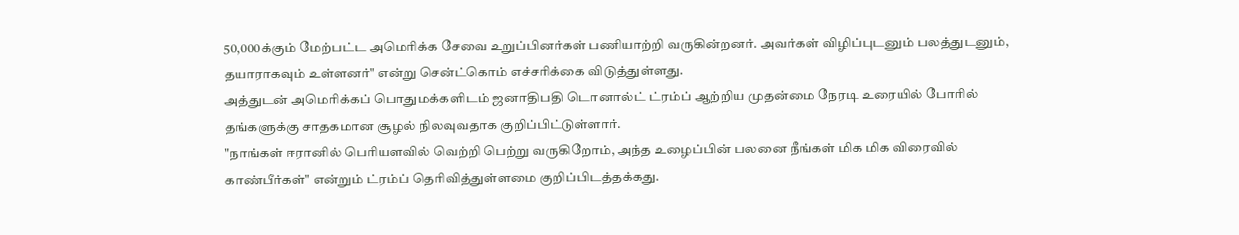50,000க்கும் மேற்பட்ட அமெரிக்க சேவை உறுப்பினர்கள் பணியாற்றி வருகின்றனர். அவர்கள் விழிப்புடனும் பலத்துடனும், தயாராகவும் உள்ளனர்" என்று சென்ட்கொம் எச்சரிக்கை விடுத்துள்ளது.
அத்துடன் அமெரிக்கப் பொதுமக்களிடம் ஜனாதிபதி டொனால்ட் ட்ரம்ப் ஆற்றிய முதன்மை நேரடி உரையில் போரில் தங்களுக்கு சாதகமான சூழல் நிலவுவதாக குறிப்பிட்டுள்ளார்.
"நாங்கள் ஈரானில் பெரியளவில் வெற்றி பெற்று வருகிறோம், அந்த உழைப்பின் பலனை நீங்கள் மிக மிக விரைவில் காண்பீர்கள்" என்றும் ட்ரம்ப் தெரிவித்துள்ளமை குறிப்பிடத்தக்கது.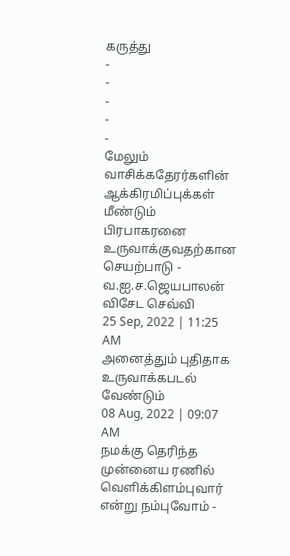கருத்து
-
-
-
-
-
மேலும் வாசிக்கதேரர்களின் ஆக்கிரமிப்புக்கள் மீண்டும் பிரபாகரனை உருவாக்குவதற்கான செயற்பாடு - வ.ஐ.ச.ஜெயபாலன் விசேட செவ்வி
25 Sep, 2022 | 11:25 AM
அனைத்தும் புதிதாக உருவாக்கபடல் வேண்டும்
08 Aug, 2022 | 09:07 AM
நமக்கு தெரிந்த முன்னைய ரணில் வெளிக்கிளம்புவார் என்று நம்புவோம் -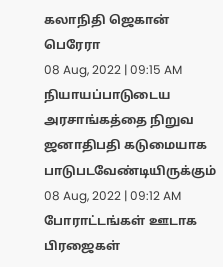கலாநிதி ஜெகான் பெரேரா
08 Aug, 2022 | 09:15 AM
நியாயப்பாடுடைய அரசாங்கத்தை நிறுவ ஜனாதிபதி கடுமையாக பாடுபடவேண்டியிருக்கும்
08 Aug, 2022 | 09:12 AM
போராட்டங்கள் ஊடாக பிரஜைகள்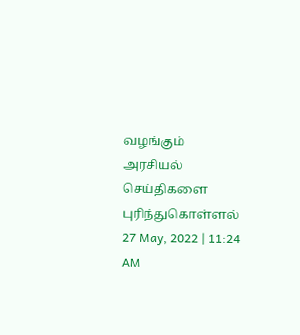வழங்கும் அரசியல் செய்திகளை புரிந்துகொள்ளல்
27 May, 2022 | 11:24 AM